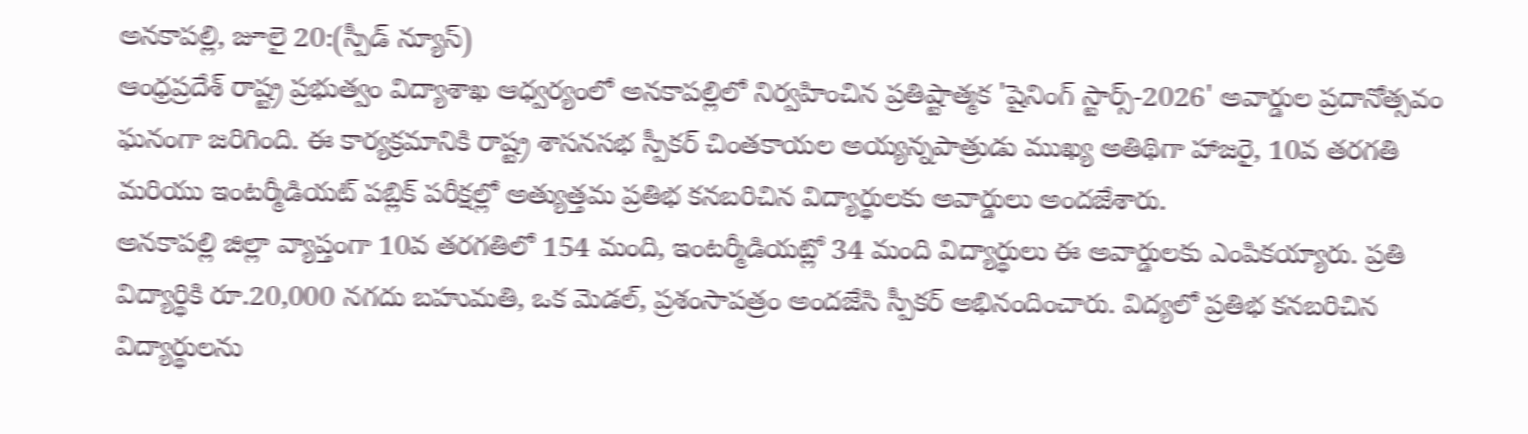అనకాపల్లి, జూలై 20:(స్పీడ్ న్యూస్)
ఆంధ్రప్రదేశ్ రాష్ట్ర ప్రభుత్వం విద్యాశాఖ ఆధ్వర్యంలో అనకాపల్లిలో నిర్వహించిన ప్రతిష్టాత్మక 'షైనింగ్ స్టార్స్-2026' అవార్డుల ప్రదానోత్సవం ఘనంగా జరిగింది. ఈ కార్యక్రమానికి రాష్ట్ర శాసనసభ స్పీకర్ చింతకాయల అయ్యన్నపాత్రుడు ముఖ్య అతిథిగా హాజరై, 10వ తరగతి మరియు ఇంటర్మీడియట్ పబ్లిక్ పరీక్షల్లో అత్యుత్తమ ప్రతిభ కనబరిచిన విద్యార్థులకు అవార్డులు అందజేశారు.
అనకాపల్లి జిల్లా వ్యాప్తంగా 10వ తరగతిలో 154 మంది, ఇంటర్మీడియట్లో 34 మంది విద్యార్థులు ఈ అవార్డులకు ఎంపికయ్యారు. ప్రతి విద్యార్థికి రూ.20,000 నగదు బహుమతి, ఒక మెడల్, ప్రశంసాపత్రం అందజేసి స్పీకర్ అభినందించారు. విద్యలో ప్రతిభ కనబరిచిన విద్యార్థులను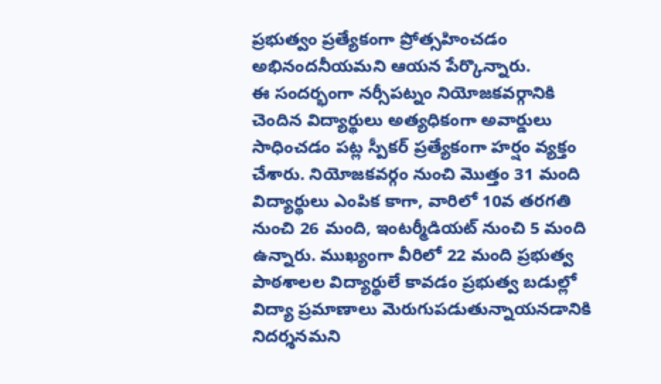ప్రభుత్వం ప్రత్యేకంగా ప్రోత్సహించడం అభినందనీయమని ఆయన పేర్కొన్నారు.
ఈ సందర్భంగా నర్సీపట్నం నియోజకవర్గానికి చెందిన విద్యార్థులు అత్యధికంగా అవార్డులు సాధించడం పట్ల స్పీకర్ ప్రత్యేకంగా హర్షం వ్యక్తం చేశారు. నియోజకవర్గం నుంచి మొత్తం 31 మంది విద్యార్థులు ఎంపిక కాగా, వారిలో 10వ తరగతి నుంచి 26 మంది, ఇంటర్మీడియట్ నుంచి 5 మంది ఉన్నారు. ముఖ్యంగా వీరిలో 22 మంది ప్రభుత్వ పాఠశాలల విద్యార్థులే కావడం ప్రభుత్వ బడుల్లో విద్యా ప్రమాణాలు మెరుగుపడుతున్నాయనడానికి నిదర్శనమని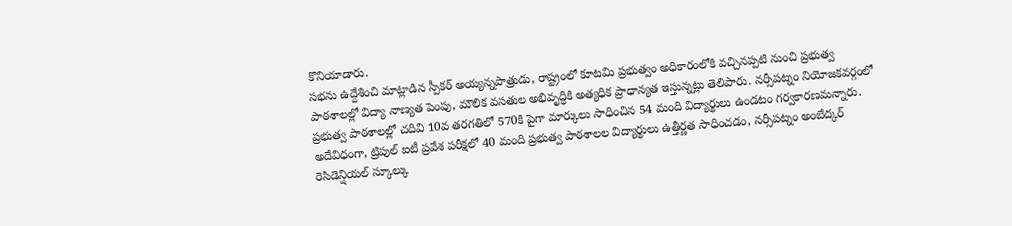కొనియాడారు.
సభను ఉద్దేశించి మాట్లాడిన స్పీకర్ అయ్యన్నపాత్రుడు, రాష్ట్రంలో కూటమి ప్రభుత్వం అధికారంలోకి వచ్చినప్పటి నుంచి ప్రభుత్వ పాఠశాలల్లో విద్యా నాణ్యత పెంపు, మౌలిక వసతుల అభివృద్ధికి అత్యధిక ప్రాధాన్యత ఇస్తున్నట్లు తెలిపారు. నర్సీపట్నం నియోజకవర్గంలో ప్రభుత్వ పాఠశాలల్లో చదివి 10వ తరగతిలో 570కి పైగా మార్కులు సాధించిన 54 మంది విద్యార్థులు ఉండటం గర్వకారణమన్నారు.
అదేవిధంగా, ట్రిపుల్ ఐటీ ప్రవేశ పరీక్షలో 40 మంది ప్రభుత్వ పాఠశాలల విద్యార్థులు ఉత్తీర్ణత సాధించడం, నర్సీపట్నం అంబేద్కర్ రెసిడెన్షియల్ స్కూల్కు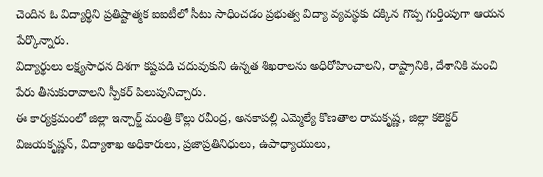చెందిన ఓ విద్యార్థిని ప్రతిష్టాత్మక ఐఐటీలో సీటు సాధించడం ప్రభుత్వ విద్యా వ్యవస్థకు దక్కిన గొప్ప గుర్తింపుగా ఆయన పేర్కొన్నారు.
విద్యార్థులు లక్ష్యసాధన దిశగా కష్టపడి చదువుకుని ఉన్నత శిఖరాలను అధిరోహించాలని, రాష్ట్రానికి, దేశానికి మంచి పేరు తీసుకురావాలని స్పీకర్ పిలుపునిచ్చారు.
ఈ కార్యక్రమంలో జిల్లా ఇన్చార్జ్ మంత్రి కొల్లు రవీంద్ర, అనకాపల్లి ఎమ్మెల్యే కొణతాల రామకృష్ణ, జిల్లా కలెక్టర్ విజయకృష్ణన్, విద్యాశాఖ అధికారులు, ప్రజాప్రతినిధులు, ఉపాధ్యాయులు,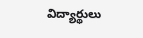విద్యార్థులు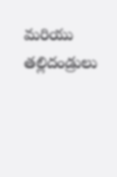మరియు తల్లిదండ్రులు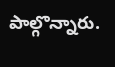పాల్గొన్నారు.